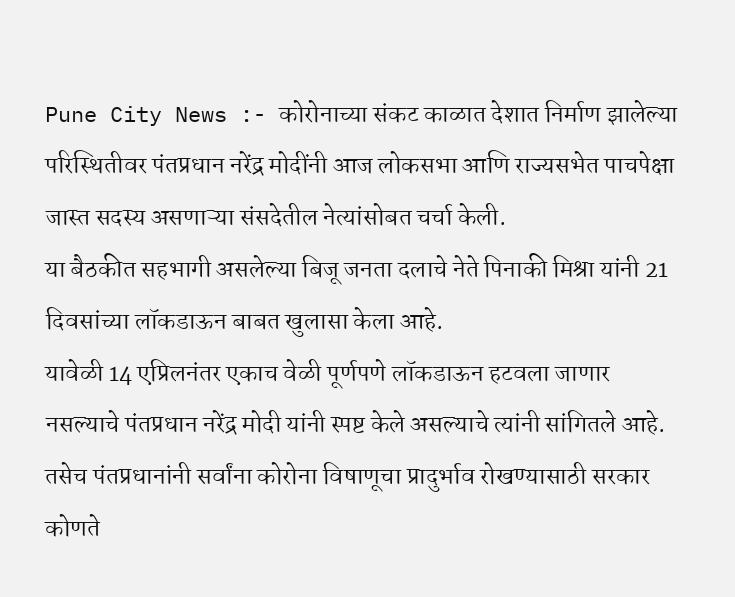Pune City News :- कोरोनाच्या संकट काळात देशात निर्माण झालेल्या परिस्थितीवर पंतप्रधान नरेंद्र मोदींनी आज लोकसभा आणि राज्यसभेत पाचपेक्षा जास्त सदस्य असणाऱ्या संसदेतील नेत्यांसोबत चर्चा केली.
या बैठकीत सहभागी असलेल्या बिजू जनता दलाचे नेते पिनाकी मिश्रा यांनी 21 दिवसांच्या लॉकडाऊन बाबत खुलासा केला आहे.
यावेळी 14 एप्रिलनंतर एकाच वेळी पूर्णपणे लॉकडाऊन हटवला जाणार नसल्याचे पंतप्रधान नरेंद्र मोदी यांनी स्पष्ट केले असल्याचे त्यांनी सांगितले आहे.
तसेच पंतप्रधानांनी सर्वांना कोरोना विषाणूचा प्रादुर्भाव रोखण्यासाठी सरकार कोणते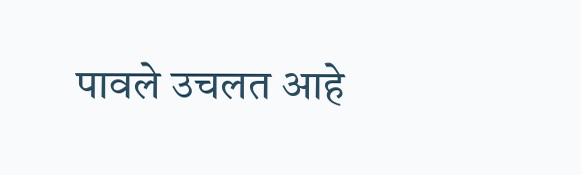पावले उचलत आहे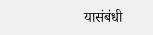यासंबंधी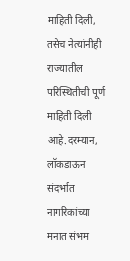माहिती दिली, तसेच नेत्यांनीही राज्यातील परिस्थितीची पूर्ण माहिती दिली आहे.दरम्यान, लॉकडाऊन संदर्भात नागरिकांच्या मनात संभम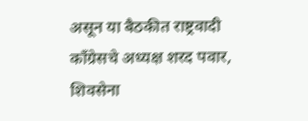असून या बैठकीत राष्ट्रवादी काँग्रेसचे अध्यक्ष शरद पवार, शिवसेना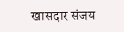खासदार संजय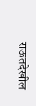राऊतदेखील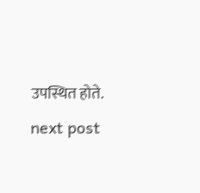उपस्थित होते.
next post